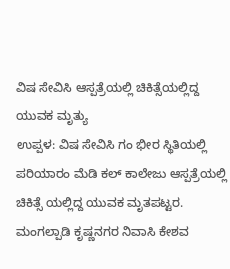ವಿಷ ಸೇವಿಸಿ ಆಸ್ಪತ್ರೆಯಲ್ಲಿ ಚಿಕಿತ್ಸೆಯಲ್ಲಿದ್ದ ಯುವಕ ಮೃತ್ಯು
ಉಪ್ಪಳ: ವಿಷ ಸೇವಿಸಿ ಗಂ ಭೀರ ಸ್ಥಿತಿಯಲ್ಲಿ ಪರಿಯಾರಂ ಮೆಡಿ ಕಲ್ ಕಾಲೇಜು ಆಸ್ಪತ್ರೆಯಲ್ಲಿ ಚಿಕಿತ್ಸೆ ಯಲ್ಲಿದ್ದ ಯುವಕ ಮೃತಪಟ್ಟರ. ಮಂಗಲ್ಪಾಡಿ ಕೃಷ್ಣನಗರ ನಿವಾಸಿ ಕೇಶವ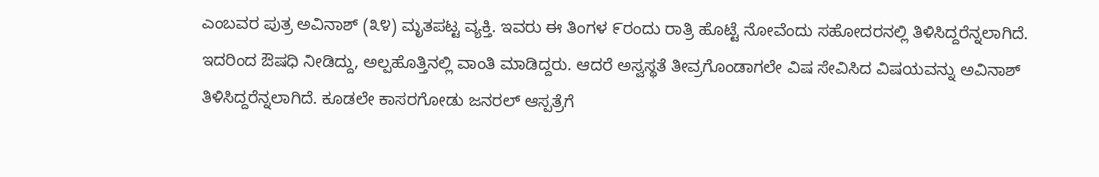ಎಂಬವರ ಪುತ್ರ ಅವಿನಾಶ್ (೩೪) ಮೃತಪಟ್ಟ ವ್ಯಕ್ತಿ. ಇವರು ಈ ತಿಂಗಳ ೯ರಂದು ರಾತ್ರಿ ಹೊಟ್ಟೆ ನೋವೆಂದು ಸಹೋದರನಲ್ಲಿ ತಿಳಿಸಿದ್ದರೆನ್ನಲಾಗಿದೆ. ಇದರಿಂದ ಔಷಧಿ ನೀಡಿದ್ದು, ಅಲ್ಪಹೊತ್ತಿನಲ್ಲಿ ವಾಂತಿ ಮಾಡಿದ್ದರು. ಆದರೆ ಅಸ್ವಸ್ಥತೆ ತೀವ್ರಗೊಂಡಾಗಲೇ ವಿಷ ಸೇವಿಸಿದ ವಿಷಯವನ್ನು ಅವಿನಾಶ್ ತಿಳಿಸಿದ್ದರೆನ್ನಲಾಗಿದೆ. ಕೂಡಲೇ ಕಾಸರಗೋಡು ಜನರಲ್ ಆಸ್ಪತ್ರೆಗೆ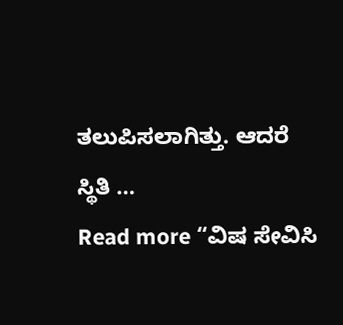ತಲುಪಿಸಲಾಗಿತ್ತು. ಆದರೆ ಸ್ಥಿತಿ …
Read more “ವಿಷ ಸೇವಿಸಿ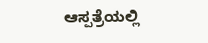ಆಸ್ಪತ್ರೆಯಲ್ಲಿ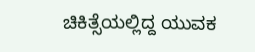ಚಿಕಿತ್ಸೆಯಲ್ಲಿದ್ದ ಯುವಕ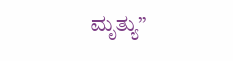ಮೃತ್ಯು”